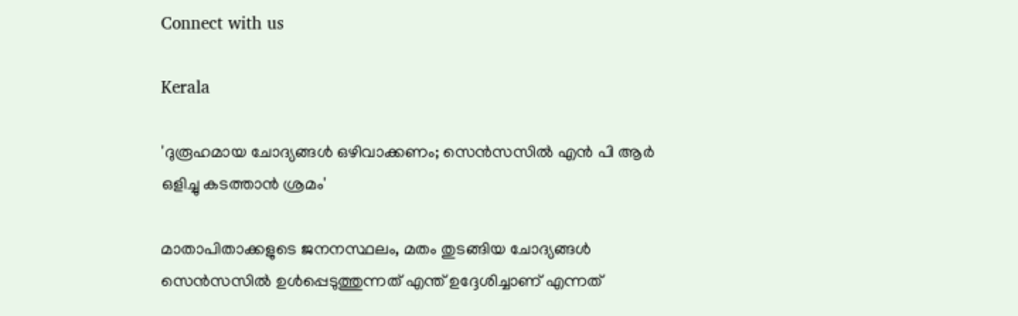Connect with us

Kerala

'ദുരൂഹമായ ചോദ്യങ്ങള്‍ ഒഴിവാക്കണം; സെന്‍സസില്‍ എന്‍ പി ആര്‍ ഒളിച്ചു കടത്താന്‍ ശ്രമം'

മാതാപിതാക്കളുടെ ജനനസ്ഥലം, മതം തുടങ്ങിയ ചോദ്യങ്ങള്‍ സെന്‍സസില്‍ ഉള്‍പ്പെടുത്തുന്നത് എന്ത് ഉദ്ദേശിച്ചാണ് എന്നത്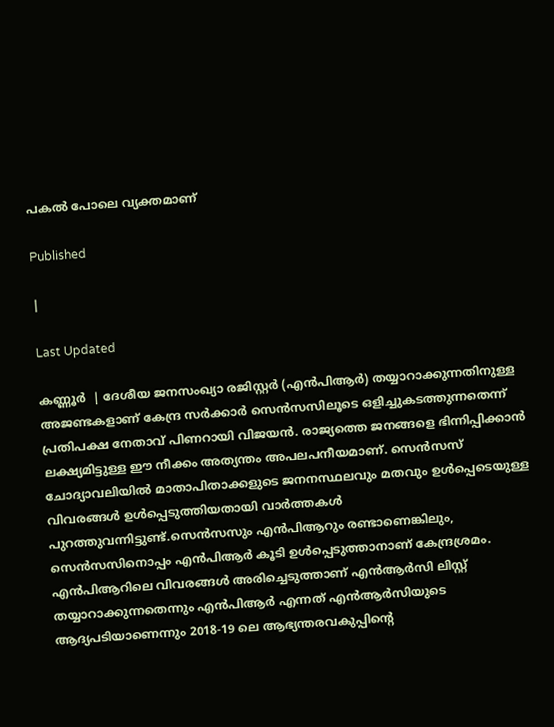പകല്‍ പോലെ വ്യക്തമാണ്

Published

|

Last Updated

കണ്ണൂര്‍  | ദേശീയ ജനസംഖ്യാ രജിസ്റ്റര്‍ (എന്‍പിആര്‍) തയ്യാറാക്കുന്നതിനുള്ള അജണ്ടകളാണ് കേന്ദ്ര സര്‍ക്കാര്‍ സെന്‍സസിലൂടെ ഒളിച്ചുകടത്തുന്നതെന്ന് പ്രതിപക്ഷ നേതാവ് പിണറായി വിജയന്‍. രാജ്യത്തെ ജനങ്ങളെ ഭിന്നിപ്പിക്കാന്‍ ലക്ഷ്യമിട്ടുള്ള ഈ നീക്കം അത്യന്തം അപലപനീയമാണ്. സെന്‍സസ് ചോദ്യാവലിയില്‍ മാതാപിതാക്കളുടെ ജനനസ്ഥലവും മതവും ഉള്‍പ്പെടെയുള്ള വിവരങ്ങള്‍ ഉള്‍പ്പെടുത്തിയതായി വാര്‍ത്തകള്‍ പുറത്തുവന്നിട്ടുണ്ട്.സെന്‍സസും എന്‍പിആറും രണ്ടാണെങ്കിലും, സെന്‍സസിനൊപ്പം എന്‍പിആര്‍ കൂടി ഉള്‍പ്പെടുത്താനാണ് കേന്ദ്രശ്രമം. എന്‍പിആറിലെ വിവരങ്ങള്‍ അരിച്ചെടുത്താണ് എന്‍ആര്‍സി ലിസ്റ്റ് തയ്യാറാക്കുന്നതെന്നും എന്‍പിആര്‍ എന്നത് എന്‍ആര്‍സിയുടെ ആദ്യപടിയാണെന്നും 2018-19 ലെ ആഭ്യന്തരവകുപ്പിന്റെ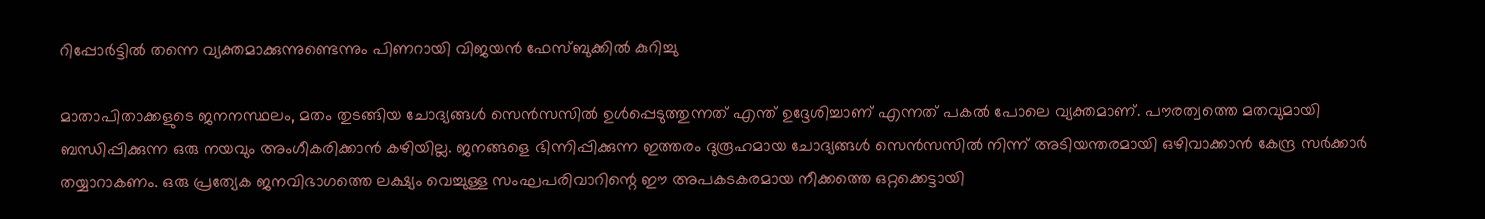റിപ്പോര്‍ട്ടില്‍ തന്നെ വ്യക്തമാക്കുന്നുണ്ടെന്നും പിണറായി വിജയന്‍ ഫേസ്ബുക്കില്‍ കുറിച്ചു

മാതാപിതാക്കളുടെ ജനനസ്ഥലം, മതം തുടങ്ങിയ ചോദ്യങ്ങള്‍ സെന്‍സസില്‍ ഉള്‍പ്പെടുത്തുന്നത് എന്ത് ഉദ്ദേശിച്ചാണ് എന്നത് പകല്‍ പോലെ വ്യക്തമാണ്. പൗരത്വത്തെ മതവുമായി ബന്ധിപ്പിക്കുന്ന ഒരു നയവും അംഗീകരിക്കാന്‍ കഴിയില്ല. ജനങ്ങളെ ഭിന്നിപ്പിക്കുന്ന ഇത്തരം ദുരൂഹമായ ചോദ്യങ്ങള്‍ സെന്‍സസില്‍ നിന്ന് അടിയന്തരമായി ഒഴിവാക്കാന്‍ കേന്ദ്ര സര്‍ക്കാര്‍ തയ്യാറാകണം. ഒരു പ്രത്യേക ജനവിഭാഗത്തെ ലക്ഷ്യം വെച്ചുള്ള സംഘപരിവാറിന്റെ ഈ അപകടകരമായ നീക്കത്തെ ഒറ്റക്കെട്ടായി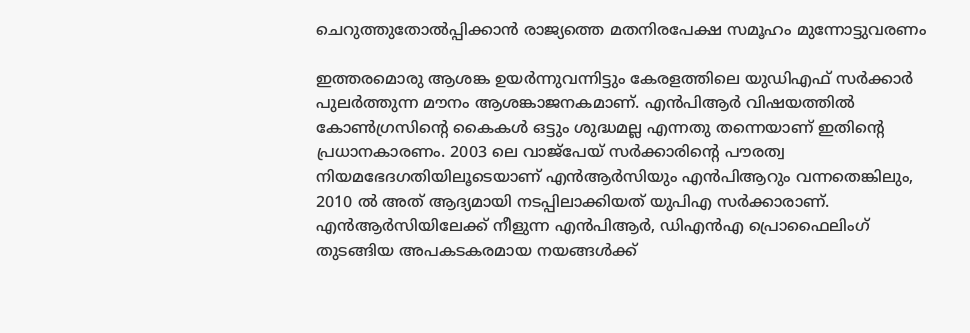ചെറുത്തുതോല്‍പ്പിക്കാന്‍ രാജ്യത്തെ മതനിരപേക്ഷ സമൂഹം മുന്നോട്ടുവരണം

ഇത്തരമൊരു ആശങ്ക ഉയര്‍ന്നുവന്നിട്ടും കേരളത്തിലെ യുഡിഎഫ് സര്‍ക്കാര്‍ പുലര്‍ത്തുന്ന മൗനം ആശങ്കാജനകമാണ്. എന്‍പിആര്‍ വിഷയത്തില്‍ കോണ്‍ഗ്രസിന്റെ കൈകള്‍ ഒട്ടും ശുദ്ധമല്ല എന്നതു തന്നെയാണ് ഇതിന്റെ പ്രധാനകാരണം. 2003 ലെ വാജ്പേയ് സര്‍ക്കാരിന്റെ പൗരത്വ നിയമഭേദഗതിയിലൂടെയാണ് എന്‍ആര്‍സിയും എന്‍പിആറും വന്നതെങ്കിലും, 2010 ല്‍ അത് ആദ്യമായി നടപ്പിലാക്കിയത് യുപിഎ സര്‍ക്കാരാണ്. എന്‍ആര്‍സിയിലേക്ക് നീളുന്ന എന്‍പിആര്‍, ഡിഎന്‍എ പ്രൊഫൈലിംഗ് തുടങ്ങിയ അപകടകരമായ നയങ്ങള്‍ക്ക്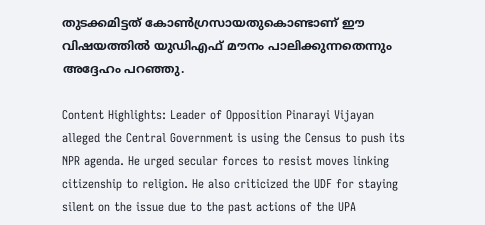തുടക്കമിട്ടത് കോണ്‍ഗ്രസായതുകൊണ്ടാണ് ഈ വിഷയത്തില്‍ യുഡിഎഫ് മൗനം പാലിക്കുന്നതെന്നും അദ്ദേഹം പറഞ്ഞു.

Content Highlights: Leader of Opposition Pinarayi Vijayan alleged the Central Government is using the Census to push its NPR agenda. He urged secular forces to resist moves linking citizenship to religion. He also criticized the UDF for staying silent on the issue due to the past actions of the UPA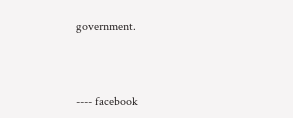government.



---- facebook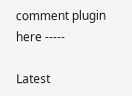comment plugin here -----

Latest